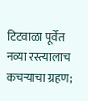टिटवाळा पूर्वेत नव्या रस्त्यालाच कचर्‍याचा ग्रहण;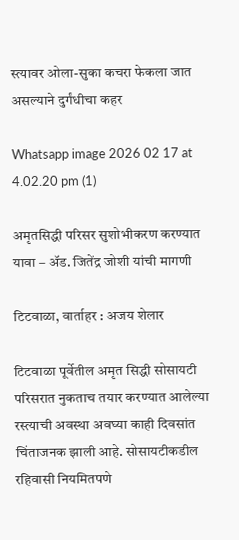स्त्यावर ओला-सुका कचरा फेकला जात असल्याने दुर्गंधीचा कहर

Whatsapp image 2026 02 17 at 4.02.20 pm (1)

अमृतसिद्धी परिसर सुशोभीकरण करण्यात यावा – अ‍ॅड. जितेंद्र जोशी यांची मागणी

टिटवाळा, वार्ताहर : अजय शेलार

टिटवाळा पूर्वेतील अमृत सिद्धी सोसायटी परिसरात नुकताच तयार करण्यात आलेल्या रस्त्याची अवस्था अवघ्या काही दिवसांत चिंताजनक झाली आहे. सोसायटीकडील रहिवासी नियमितपणे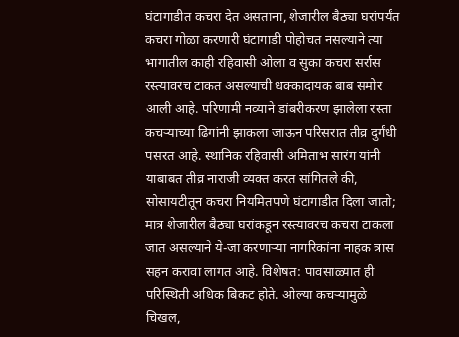घंटागाडीत कचरा देत असताना, शेजारील बैठ्या घरांपर्यंत कचरा गोळा करणारी घंटागाडी पोहोचत नसल्याने त्या भागातील काही रहिवासी ओला व सुका कचरा सर्रास रस्त्यावरच टाकत असल्याची धक्कादायक बाब समोर आली आहे. परिणामी नव्याने डांबरीकरण झालेला रस्ता कचर्‍याच्या ढिगांनी झाकला जाऊन परिसरात तीव्र दुर्गंधी पसरत आहे. स्थानिक रहिवासी अमिताभ सारंग यांनी याबाबत तीव्र नाराजी व्यक्त करत सांगितले की, सोसायटीतून कचरा नियमितपणे घंटागाडीत दिला जातो; मात्र शेजारील बैठ्या घरांकडून रस्त्यावरच कचरा टाकला जात असल्याने ये-जा करणाऱ्या नागरिकांना नाहक त्रास सहन करावा लागत आहे. विशेषत: पावसाळ्यात ही परिस्थिती अधिक बिकट होते. ओल्या कचर्‍यामुळे चिखल,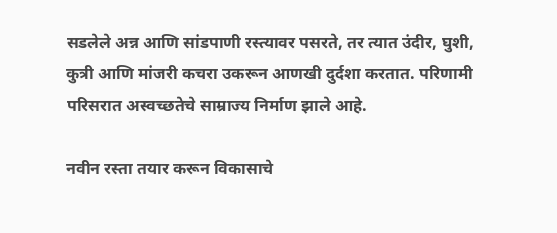सडलेले अन्न आणि सांडपाणी रस्त्यावर पसरते, तर त्यात उंदीर, घुशी, कुत्री आणि मांजरी कचरा उकरून आणखी दुर्दशा करतात. परिणामी परिसरात अस्वच्छतेचे साम्राज्य निर्माण झाले आहे.

नवीन रस्ता तयार करून विकासाचे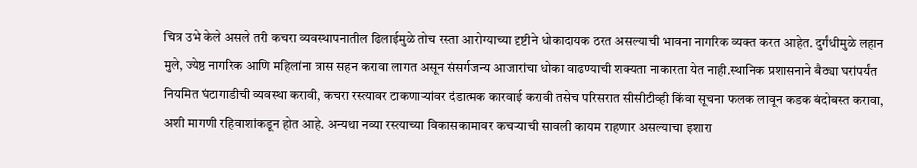चित्र उभे केले असले तरी कचरा व्यवस्थापनातील ढिलाईमुळे तोच रस्ता आरोग्याच्या दृष्टीने धोकादायक ठरत असल्याची भावना नागरिक व्यक्त करत आहेत. दुर्गंधीमुळे लहान मुले, ज्येष्ठ नागरिक आणि महिलांना त्रास सहन करावा लागत असून संसर्गजन्य आजारांचा धोका वाढण्याची शक्यता नाकारता येत नाही.स्थानिक प्रशासनाने बैठ्या घरांपर्यंत नियमित घंटागाडीची व्यवस्था करावी, कचरा रस्त्यावर टाकणाऱ्यांवर दंडात्मक कारवाई करावी तसेच परिसरात सीसीटीव्ही किंवा सूचना फलक लावून कडक बंदोबस्त करावा, अशी मागणी रहिवाशांकडून होत आहे. अन्यथा नव्या रस्त्याच्या विकासकामावर कचर्‍याची सावली कायम राहणार असल्याचा इशारा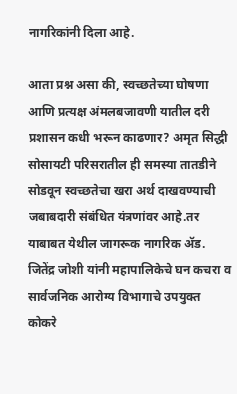नागरिकांनी दिला आहे.

आता प्रश्न असा की, स्वच्छतेच्या घोषणा आणि प्रत्यक्ष अंमलबजावणी यातील दरी प्रशासन कधी भरून काढणार? अमृत सिद्धी सोसायटी परिसरातील ही समस्या तातडीने सोडवून स्वच्छतेचा खरा अर्थ दाखवण्याची जबाबदारी संबंधित यंत्रणांवर आहे.तर याबाबत येथील जागरूक नागरिक अ‍ॅड. जितेंद्र जोशी यांनी महापालिकेचे घन कचरा व सार्वजनिक आरोग्य विभागाचे उपयुक्त कोकरे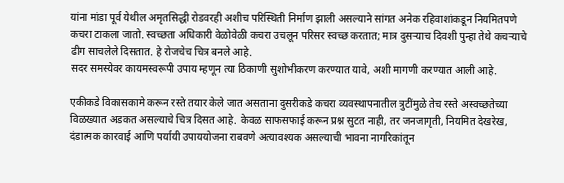यांना मांडा पूर्व येथील अमृतसिद्धी रोडवरही अशीच परिस्थिती निर्माण झाली असल्याने सांगत अनेक रहिवाशांकडून नियमितपणे कचरा टाकला जातो. स्वच्छता अधिकारी वेळोवेळी कचरा उचलून परिसर स्वच्छ करतात; मात्र दुसऱ्याच दिवशी पुन्हा तेथे कचऱ्याचे ढीग साचलेले दिसतात. हे रोजचेच चित्र बनले आहे.
सदर समस्येवर कायमस्वरूपी उपाय म्हणून त्या ठिकाणी सुशोभीकरण करण्यात यावे, अशी मागणी करण्यात आली आहे.

एकीकडे विकासकामे करून रस्ते तयार केले जात असताना दुसरीकडे कचरा व्यवस्थापनातील त्रुटींमुळे तेच रस्ते अस्वच्छतेच्या विळख्यात अडकत असल्याचे चित्र दिसत आहे. केवळ साफसफाई करून प्रश्न सुटत नाही, तर जनजागृती, नियमित देखरेख, दंडात्मक कारवाई आणि पर्यायी उपाययोजना राबवणे अत्यावश्यक असल्याची भावना नागरिकांतून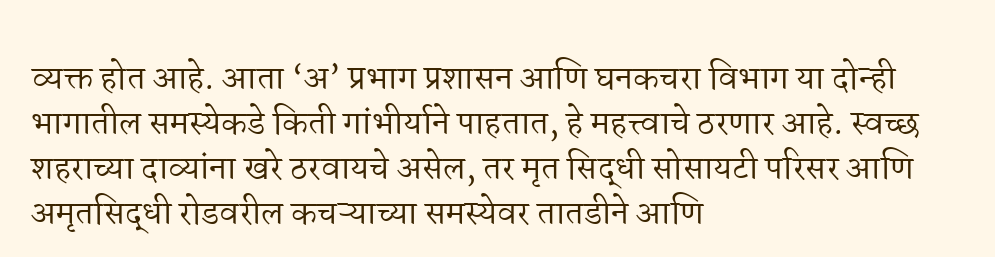व्यक्त होत आहे. आता ‘अ’ प्रभाग प्रशासन आणि घनकचरा विभाग या दोन्ही भागातील समस्येकडे किती गांभीर्याने पाहतात, हे महत्त्वाचे ठरणार आहे. स्वच्छ शहराच्या दाव्यांना खरे ठरवायचे असेल, तर मृत सिद्धी सोसायटी परिसर आणि अमृतसिद्धी रोडवरील कचऱ्याच्या समस्येवर तातडीने आणि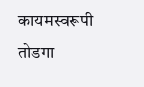कायमस्वरूपी तोडगा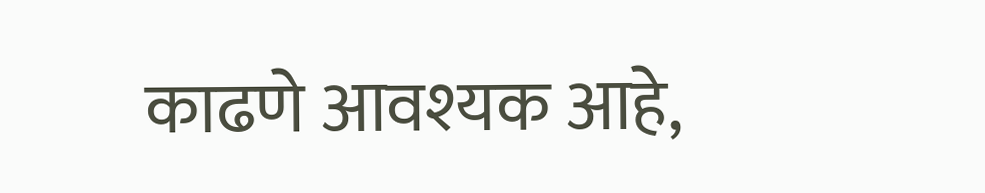काढणे आवश्यक आहे,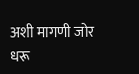अशी मागणी जोर धरू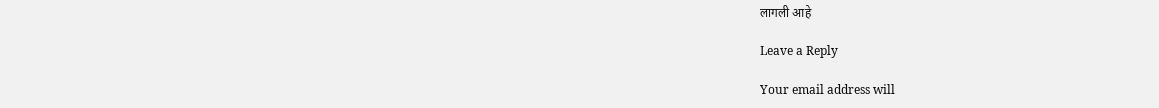लागली आहे

Leave a Reply

Your email address will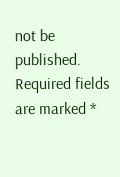not be published. Required fields are marked *